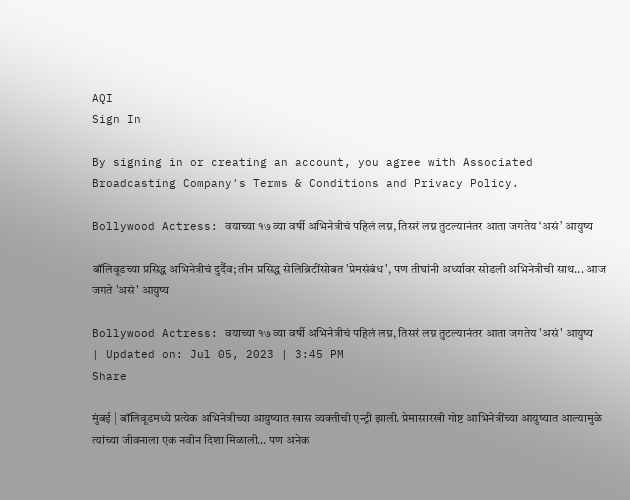AQI
Sign In

By signing in or creating an account, you agree with Associated Broadcasting Company's Terms & Conditions and Privacy Policy.

Bollywood Actress: वयाच्या १७ व्या वर्षी अभिनेत्रीचं पहिलं लग्न, तिसरं लग्न तुटल्यानंतर आता जगतेय ‘असं’ आयुष्य

बॉलिवूडच्या प्रसिद्ध अभिनेत्रीचं दुर्दैव; तीन प्रसिद्ध सेलिब्रिटींसोबत 'प्रेमसंबंध', पण तीघांनी अर्ध्यावर सोडली अभिनेत्रीची साथ... आज जगते 'असं' आयुष्य

Bollywood Actress: वयाच्या १७ व्या वर्षी अभिनेत्रीचं पहिलं लग्न, तिसरं लग्न तुटल्यानंतर आता जगतेय 'असं' आयुष्य
| Updated on: Jul 05, 2023 | 3:45 PM
Share

मुंबई | बॉलिवूडमध्ये प्रत्येक अभिनेत्रीच्या आयुष्यात खास व्यक्तीची एन्ट्री झाली. प्रेमासारखी गोष्ट आभिनेत्रींच्या आयुष्यात आल्यामुळे त्यांच्या जीवनाला एक नवीन दिशा मिळाली… पण अनेक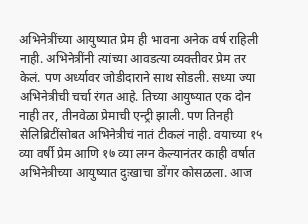अभिनेत्रींच्या आयुष्यात प्रेम ही भावना अनेक वर्ष राहिली नाही. अभिनेत्रींनी त्यांच्या आवडत्या व्यक्तीवर प्रेम तर केलं. पण अर्ध्यावर जोडीदाराने साथ सोडली. सध्या ज्या अभिनेत्रीची चर्चा रंगत आहे. तिच्या आयुष्यात एक दोन नाही तर, तीनवेळा प्रेमाची एन्ट्री झाली. पण तिनही सेलिब्रिटींसोबत अभिनेत्रीचं नातं टीकलं नाही. वयाच्या १५ व्या वर्षी प्रेम आणि १७ व्या लग्न केल्यानंतर काही वर्षात अभिनेत्रीच्या आयुष्यात दुःखाचा डोंगर कोसळला. आज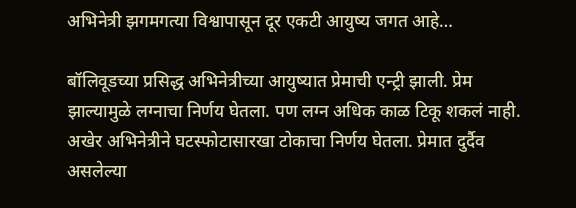अभिनेत्री झगमगत्या विश्वापासून दूर एकटी आयुष्य जगत आहे…

बॉलिवूडच्या प्रसिद्ध अभिनेत्रीच्या आयुष्यात प्रेमाची एन्ट्री झाली. प्रेम झाल्यामुळे लग्नाचा निर्णय घेतला. पण लग्न अधिक काळ टिकू शकलं नाही. अखेर अभिनेत्रीने घटस्फोटासारखा टोकाचा निर्णय घेतला. प्रेमात दुर्दैव असलेल्या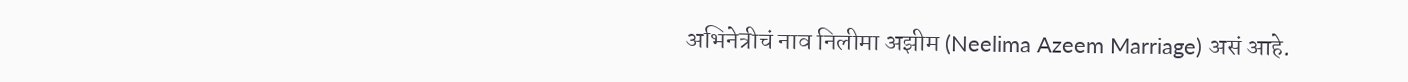अभिनेत्रीचं नाव निलीमा अझीम (Neelima Azeem Marriage) असं आहे.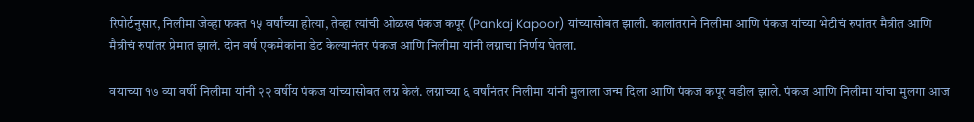रिपोर्टनुसार, निलीमा जेव्हा फक्त १५ वर्षांच्या होत्या, तेव्हा त्यांची ओळख पंकज कपूर (Pankaj Kapoor) यांच्यासोबत झाली. कालांतराने निलीमा आणि पंकज यांच्या भेटीचं रुपांतर मैत्रीत आणि मैत्रीचं रुपांतर प्रेमात झालं. दोन वर्ष एकमेकांना डेट केल्यानंतर पंकज आणि निलीमा यांनी लग्नाचा निर्णय घेतला.

वयाच्या १७ व्या वर्षी निलीमा यांनी २२ वर्षीय पंकज यांच्यासोबत लग्न केलं. लग्नाच्या ६ वर्षांनंतर निलीमा यांनी मुलाला जन्म दिला आणि पंकज कपूर वडील झाले. पंकज आणि निलीमा यांचा मुलगा आज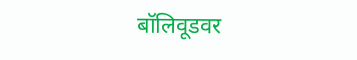बॉलिवूडवर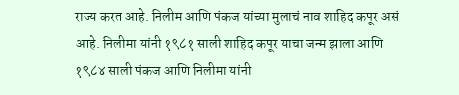राज्य करत आहे. निलीम आणि पंकज यांच्या मुलाचं नाव शाहिद कपूर असं आहे. निलीमा यांनी १९८१ साली शाहिद कपूर याचा जन्म झाला आणि १९८४ साली पंकज आणि निलीमा यांनी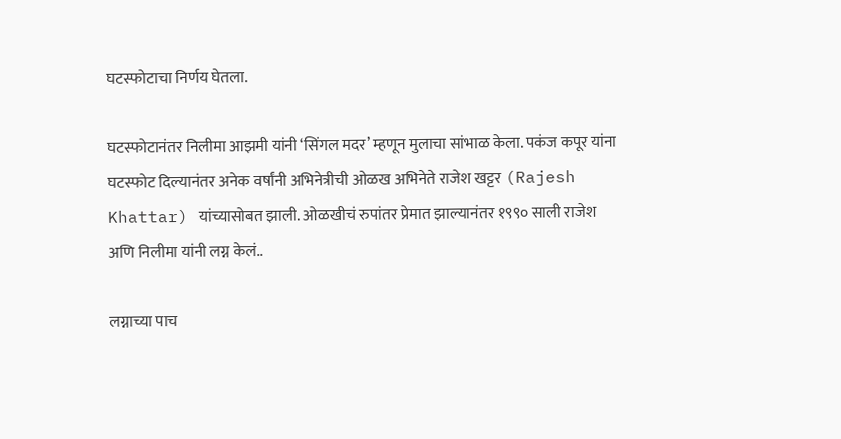घटस्फोटाचा निर्णय घेतला.

घटस्फोटानंतर निलीमा आझमी यांनी ‘सिंगल मदर’ म्हणून मुलाचा सांभाळ केला. पकंज कपूर यांना घटस्फोट दिल्यानंतर अनेक वर्षांनी अभिनेत्रीची ओळख अभिनेते राजेश खट्टर (Rajesh Khattar) यांच्यासोबत झाली. ओळखीचं रुपांतर प्रेमात झाल्यानंतर १९९० साली राजेश अणि निलीमा यांनी लग्न केलं..

लग्नाच्या पाच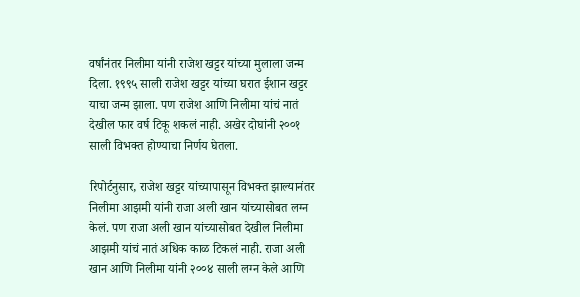वर्षांनंतर निलीमा यांनी राजेश खट्टर यांच्या मुलाला जन्म दिला. १९९५ साली राजेश खट्टर यांच्या घरात ईशान खट्टर याचा जन्म झाला. पण राजेश आणि निलीमा यांचं नातं देखील फार वर्ष टिकू शकलं नाही. अखेर दोघांनी २००१ साली विभक्त होण्याचा निर्णय घेतला.

रिपोर्टनुसार, राजेश खट्टर यांच्यापासून विभक्त झाल्यानंतर निलीमा आझमी यांनी राजा अली खान यांच्यासोबत लग्न केलं. पण राजा अली खान यांच्यासोबत देखील निलीमा आझमी यांचं नातं अधिक काळ टिकलं नाही. राजा अली खान आणि निलीमा यांनी २००४ साली लग्न केले आणि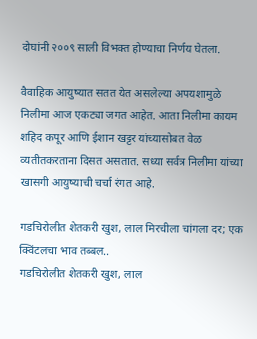दोघांनी २००९ साली विभक्त होण्याचा निर्णय घेतला.

वैवाहिक आयुष्यात सतत येत असलेल्या अपयशामुळे निलीमा आज एकट्या जगत आहेत. आता निलीमा कायम शहिद कपूर आणि ईशान खट्टर यांच्यासोबत वेळ व्यतीतकरताना दिसत असतात. सध्या सर्वत्र निलीमा यांच्या खासगी आयुष्याची चर्चा रंगत आहे.

गडचिरोलीत शेतकरी खुश, लाल मिरचीला चांगला दर; एक क्विंटलचा भाव तब्बल..
गडचिरोलीत शेतकरी खुश, लाल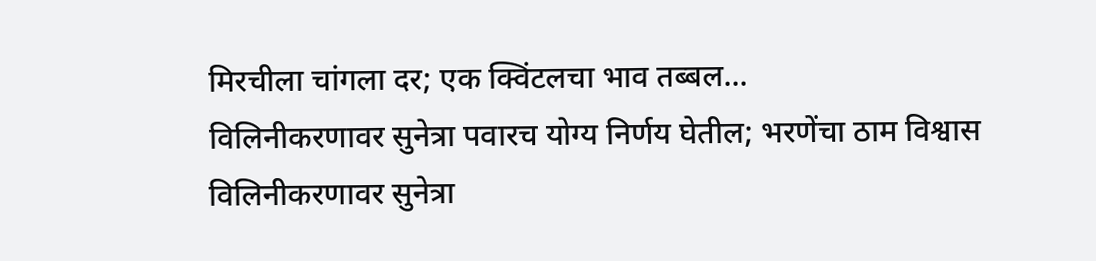मिरचीला चांगला दर; एक क्विंटलचा भाव तब्बल...
विलिनीकरणावर सुनेत्रा पवारच योग्य निर्णय घेतील; भरणेंचा ठाम विश्वास
विलिनीकरणावर सुनेत्रा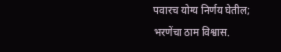पवारच योग्य निर्णय घेतील; भरणेंचा ठाम विश्वास.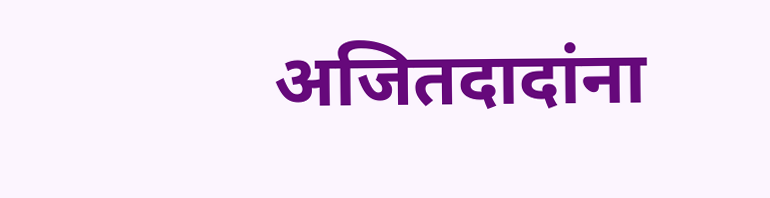अजितदादांना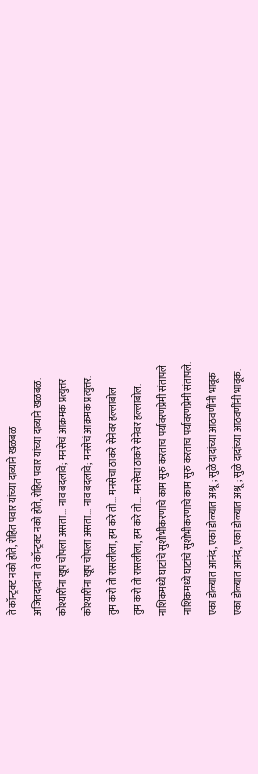ते कॉन्ट्रक्ट नको होते, रोहित पवार यांच्या दाव्याने खळबळ
अजितदादांना ते कॉन्ट्रक्ट नको होते, रोहित पवार यांच्या दाव्याने खळबळ.
कोश्यारींना खूप चोपला असता... नाव बदलावे; मनसेचं आक्रमक प्रत्युत्तर
कोश्यारींना खूप चोपला असता... नाव बदलावे; मनसेचं आक्रमक प्रत्युत्तर.
तुम करो तो रासलीला, हम करे तो... मनसेचा ठाकरे सेनेवर हल्लाबोल
तुम करो तो रासलीला, हम करे तो... मनसेचा ठाकरे सेनेवर हल्लाबोल.
नाशिकमध्ये घाटांचे सुशोभीकरणाचे काम सुरु करताच पर्यावरणप्रेमी संतापले
नाशिकमध्ये घाटांचे सुशोभीकरणाचे काम सुरु करताच पर्यावरणप्रेमी संतापले.
एका डोळ्यात आनंद, एका डोळ्यात अश्रू; सुळे दादांच्या आठवणींनी भावूक
एका डोळ्यात आनंद, एका डोळ्यात अश्रू; सुळे दादांच्या आठवणींनी भावूक.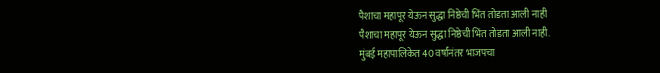पैशाचा महापूर येऊन सुद्धा निष्ठेची भिंत तोडता आली नाही
पैशाचा महापूर येऊन सुद्धा निष्ठेची भिंत तोडता आली नाही.
मुंबई महापालिकेत 40 वर्षांनंतर भाजपचा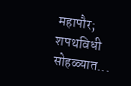महापौर; शपथविधी सोहळ्यात...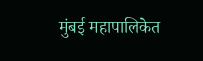मुंबई महापालिकेत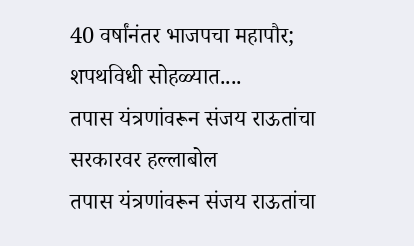40 वर्षांनंतर भाजपचा महापौर; शपथविधी सोहळ्यात....
तपास यंत्रणांवरून संजय राऊतांचा सरकारवर हल्लाबोल
तपास यंत्रणांवरून संजय राऊतांचा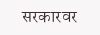सरकारवर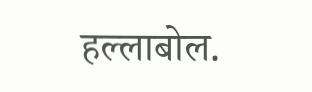हल्लाबोल.